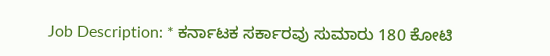Job Description: * ಕರ್ನಾಟಕ ಸರ್ಕಾರವು ಸುಮಾರು 180 ಕೋಟಿ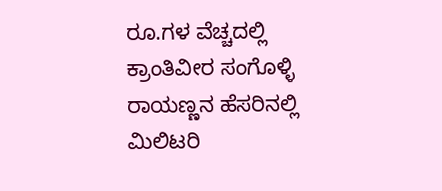ರೂ.ಗಳ ವೆಚ್ಚದಲ್ಲಿ ಕ್ರಾಂತಿವೀರ ಸಂಗೊಳ್ಳಿ ರಾಯಣ್ಣನ ಹೆಸರಿನಲ್ಲಿ ಮಿಲಿಟರಿ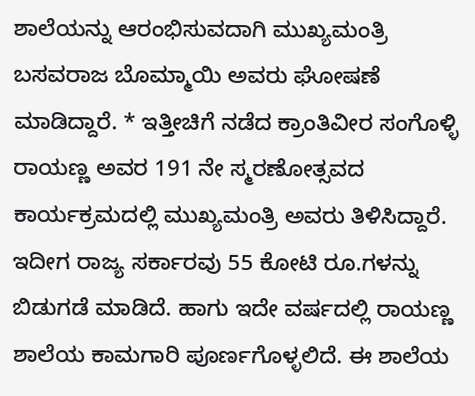ಶಾಲೆಯನ್ನು ಆರಂಭಿಸುವದಾಗಿ ಮುಖ್ಯಮಂತ್ರಿ ಬಸವರಾಜ ಬೊಮ್ಮಾಯಿ ಅವರು ಘೋಷಣೆ ಮಾಡಿದ್ದಾರೆ. * ಇತ್ತೀಚಿಗೆ ನಡೆದ ಕ್ರಾಂತಿವೀರ ಸಂಗೊಳ್ಳಿ ರಾಯಣ್ಣ ಅವರ 191 ನೇ ಸ್ಮರಣೋತ್ಸವದ ಕಾರ್ಯಕ್ರಮದಲ್ಲಿ ಮುಖ್ಯಮಂತ್ರಿ ಅವರು ತಿಳಿಸಿದ್ದಾರೆ. ಇದೀಗ ರಾಜ್ಯ ಸರ್ಕಾರವು 55 ಕೋಟಿ ರೂ.ಗಳನ್ನು ಬಿಡುಗಡೆ ಮಾಡಿದೆ. ಹಾಗು ಇದೇ ವರ್ಷದಲ್ಲಿ ರಾಯಣ್ಣ ಶಾಲೆಯ ಕಾಮಗಾರಿ ಪೂರ್ಣಗೊಳ್ಳಲಿದೆ. ಈ ಶಾಲೆಯ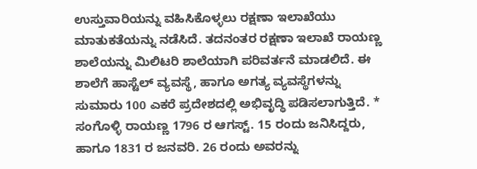ಉಸ್ತುವಾರಿಯನ್ನು ವಹಿಸಿಕೊಳ್ಳಲು ರಕ್ಷಣಾ ಇಲಾಖೆಯು ಮಾತುಕತೆಯನ್ನು ನಡೆಸಿದೆ. ತದನಂತರ ರಕ್ಷಣಾ ಇಲಾಖೆ ರಾಯಣ್ಣ ಶಾಲೆಯನ್ನು ಮಿಲಿಟರಿ ಶಾಲೆಯಾಗಿ ಪರಿವರ್ತನೆ ಮಾಡಲಿದೆ. ಈ ಶಾಲೆಗೆ ಹಾಸ್ಟೆಲ್ ವ್ಯವಸ್ಥೆ, ಹಾಗೂ ಅಗತ್ಯ ವ್ಯವಸ್ಥೆಗಳನ್ನು ಸುಮಾರು 100 ಎಕರೆ ಪ್ರದೇಶದಲ್ಲಿ ಅಭಿವೃದ್ಧಿ ಪಡಿಸಲಾಗುತ್ತಿದೆ. * ಸಂಗೊಳ್ಳಿ ರಾಯಣ್ಣ 1796 ರ ಆಗಸ್ಟ್. 15 ರಂದು ಜನಿಸಿದ್ದರು, ಹಾಗೂ 1831 ರ ಜನವರಿ. 26 ರಂದು ಅವರನ್ನು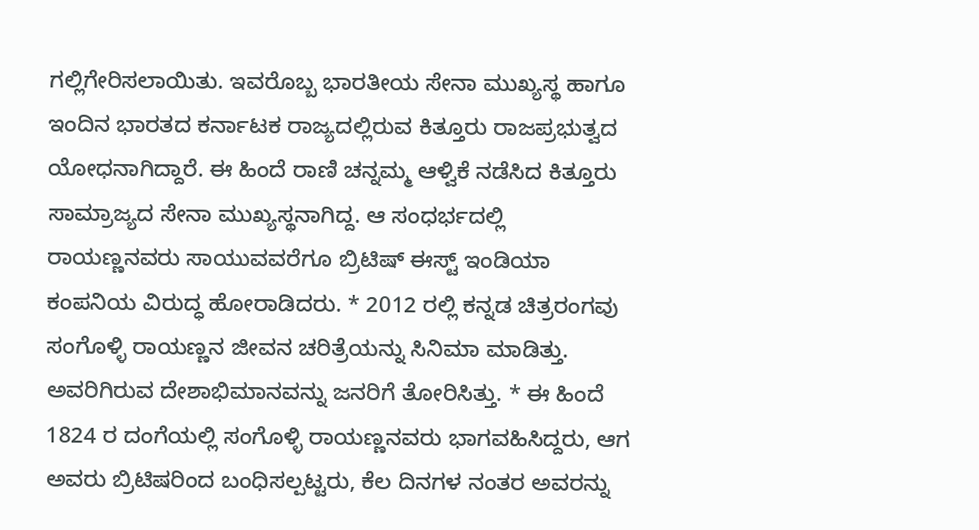ಗಲ್ಲಿಗೇರಿಸಲಾಯಿತು. ಇವರೊಬ್ಬ ಭಾರತೀಯ ಸೇನಾ ಮುಖ್ಯಸ್ಥ ಹಾಗೂ ಇಂದಿನ ಭಾರತದ ಕರ್ನಾಟಕ ರಾಜ್ಯದಲ್ಲಿರುವ ಕಿತ್ತೂರು ರಾಜಪ್ರಭುತ್ವದ ಯೋಧನಾಗಿದ್ದಾರೆ. ಈ ಹಿಂದೆ ರಾಣಿ ಚನ್ನಮ್ಮ ಆಳ್ವಿಕೆ ನಡೆಸಿದ ಕಿತ್ತೂರು ಸಾಮ್ರಾಜ್ಯದ ಸೇನಾ ಮುಖ್ಯಸ್ಥನಾಗಿದ್ದ. ಆ ಸಂಧರ್ಭದಲ್ಲಿ ರಾಯಣ್ಣನವರು ಸಾಯುವವರೆಗೂ ಬ್ರಿಟಿಷ್ ಈಸ್ಟ್ ಇಂಡಿಯಾ ಕಂಪನಿಯ ವಿರುದ್ಧ ಹೋರಾಡಿದರು. * 2012 ರಲ್ಲಿ ಕನ್ನಡ ಚಿತ್ರರಂಗವು ಸಂಗೊಳ್ಳಿ ರಾಯಣ್ಣನ ಜೀವನ ಚರಿತ್ರೆಯನ್ನು ಸಿನಿಮಾ ಮಾಡಿತ್ತು. ಅವರಿಗಿರುವ ದೇಶಾಭಿಮಾನವನ್ನು ಜನರಿಗೆ ತೋರಿಸಿತ್ತು. * ಈ ಹಿಂದೆ 1824 ರ ದಂಗೆಯಲ್ಲಿ ಸಂಗೊಳ್ಳಿ ರಾಯಣ್ಣನವರು ಭಾಗವಹಿಸಿದ್ದರು, ಆಗ ಅವರು ಬ್ರಿಟಿಷರಿಂದ ಬಂಧಿಸಲ್ಪಟ್ಟರು, ಕೆಲ ದಿನಗಳ ನಂತರ ಅವರನ್ನು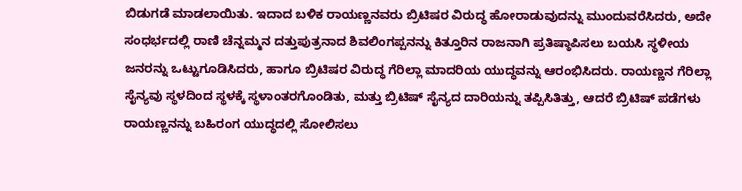ಬಿಡುಗಡೆ ಮಾಡಲಾಯಿತು. ಇದಾದ ಬಳಿಕ ರಾಯಣ್ಣನವರು ಬ್ರಿಟಿಷರ ವಿರುದ್ಧ ಹೋರಾಡುವುದನ್ನು ಮುಂದುವರೆಸಿದರು, ಅದೇ ಸಂಧರ್ಭದಲ್ಲಿ ರಾಣಿ ಚೆನ್ನಮ್ಮನ ದತ್ತುಪುತ್ರನಾದ ಶಿವಲಿಂಗಪ್ಪನನ್ನು ಕಿತ್ತೂರಿನ ರಾಜನಾಗಿ ಪ್ರತಿಷ್ಠಾಪಿಸಲು ಬಯಸಿ ಸ್ಥಳೀಯ ಜನರನ್ನು ಒಟ್ಟುಗೂಡಿಸಿದರು, ಹಾಗೂ ಬ್ರಿಟಿಷರ ವಿರುದ್ಧ ಗೆರಿಲ್ಲಾ ಮಾದರಿಯ ಯುದ್ಧವನ್ನು ಆರಂಭಿಸಿದರು. ರಾಯಣ್ಣನ ಗೆರಿಲ್ಲಾ ಸೈನ್ಯವು ಸ್ಥಳದಿಂದ ಸ್ಥಳಕ್ಕೆ ಸ್ಥಳಾಂತರಗೊಂಡಿತು, ಮತ್ತು ಬ್ರಿಟಿಷ್ ಸೈನ್ಯದ ದಾರಿಯನ್ನು ತಪ್ಪಿಸಿತಿತ್ತು, ಆದರೆ ಬ್ರಿಟಿಷ್ ಪಡೆಗಳು ರಾಯಣ್ಣನನ್ನು ಬಹಿರಂಗ ಯುದ್ಧದಲ್ಲಿ ಸೋಲಿಸಲು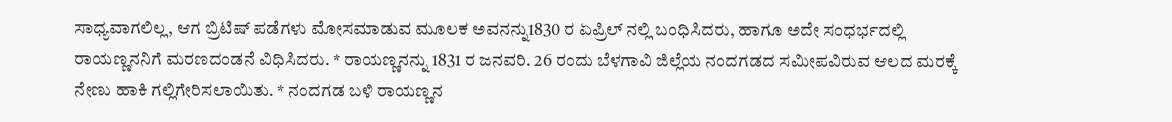ಸಾಧ್ಯವಾಗಲಿಲ್ಲ, ಆಗ ಬ್ರಿಟಿಷ್ ಪಡೆಗಳು ಮೋಸಮಾಡುವ ಮೂಲಕ ಅವನನ್ನು1830 ರ ಏಪ್ರಿಲ್ ನಲ್ಲಿ ಬಂಧಿಸಿದರು, ಹಾಗೂ ಅದೇ ಸಂಧರ್ಭದಲ್ಲಿ ರಾಯಣ್ಣನನಿಗೆ ಮರಣದಂಡನೆ ವಿಧಿಸಿದರು. * ರಾಯಣ್ಣನನ್ನು 1831 ರ ಜನವರಿ. 26 ರಂದು ಬೆಳಗಾವಿ ಜಿಲ್ಲೆಯ ನಂದಗಡದ ಸಮೀಪವಿರುವ ಆಲದ ಮರಕ್ಕೆ ನೇಣು ಹಾಕಿ ಗಲ್ಲಿಗೇರಿಸಲಾಯಿತು. * ನಂದಗಡ ಬಳಿ ರಾಯಣ್ಣನ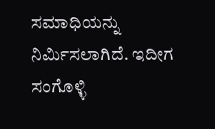ಸಮಾಧಿಯನ್ನು ನಿರ್ಮಿಸಲಾಗಿದೆ. ಇದೀಗ ಸಂಗೊಳ್ಳಿ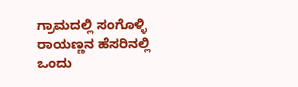ಗ್ರಾಮದಲ್ಲಿ ಸಂಗೊಳ್ಳಿ ರಾಯಣ್ಣನ ಹೆಸರಿನಲ್ಲಿ ಒಂದು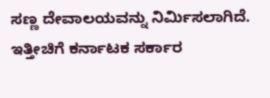ಸಣ್ಣ ದೇವಾಲಯವನ್ನು ನಿರ್ಮಿಸಲಾಗಿದೆ. ಇತ್ತೀಚಿಗೆ ಕರ್ನಾಟಕ ಸರ್ಕಾರ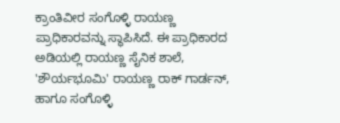ಕ್ರಾಂತಿವೀರ ಸಂಗೊಳ್ಳಿ ರಾಯಣ್ಣ ಪ್ರಾಧಿಕಾರವನ್ನು ಸ್ಥಾಪಿಸಿದೆ. ಈ ಪ್ರಾಧಿಕಾರದ ಅಡಿಯಲ್ಲಿ ರಾಯಣ್ಣ ಸೈನಿಕ ಶಾಲೆ, 'ಶೌರ್ಯಭೂಮಿ' ರಾಯಣ್ಣ ರಾಕ್ ಗಾರ್ಡನ್, ಹಾಗೂ ಸಂಗೊಳ್ಳಿ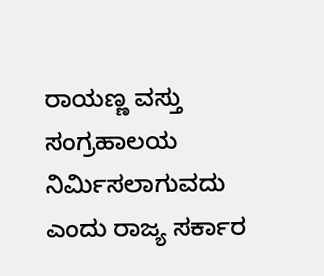ರಾಯಣ್ಣ ವಸ್ತು ಸಂಗ್ರಹಾಲಯ ನಿರ್ಮಿಸಲಾಗುವದು ಎಂದು ರಾಜ್ಯ ಸರ್ಕಾರ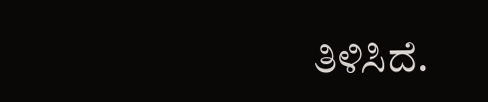ತಿಳಿಸಿದೆ.